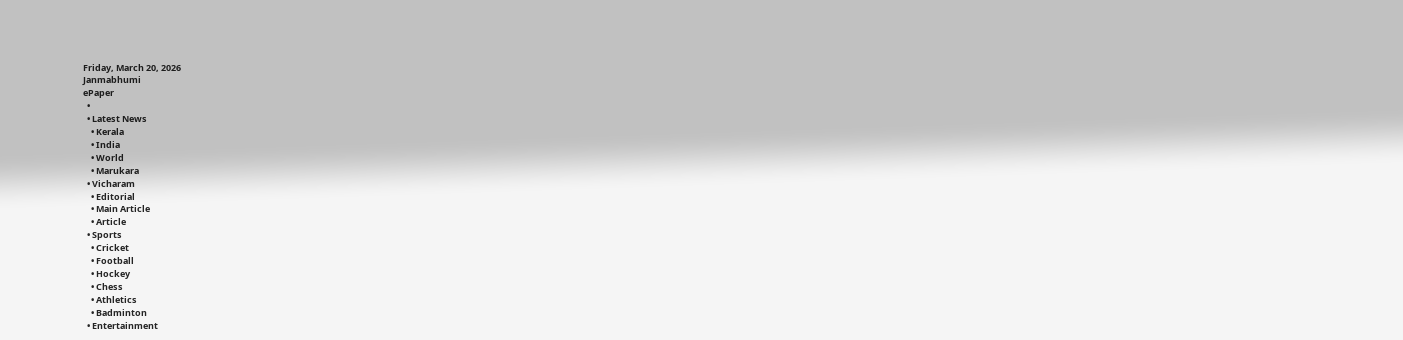Friday, March 20, 2026
Janmabhumi
ePaper
  •
  • Latest News
    • Kerala
    • India
    • World
    • Marukara
  • Vicharam
    • Editorial
    • Main Article
    • Article
  • Sports
    • Cricket
    • Football
    • Hockey
    • Chess
    • Athletics
    • Badminton
  • Entertainment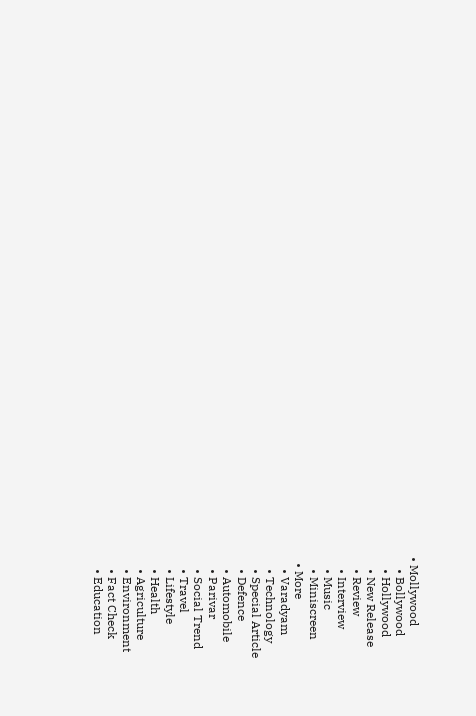• Mollywood
    • Bollywood
    • Hollywood
    • New Release
    • Review
    • Interview
    • Music
    • Miniscreen
  • More
    • Varadyam
    • Technology
    • Special Article
    • Defence
    • Automobile
    • Parivar
    • Social Trend
    • Travel
    • Lifestyle
    • Health
    • Agriculture
    • Environment
    • Fact Check
    • Education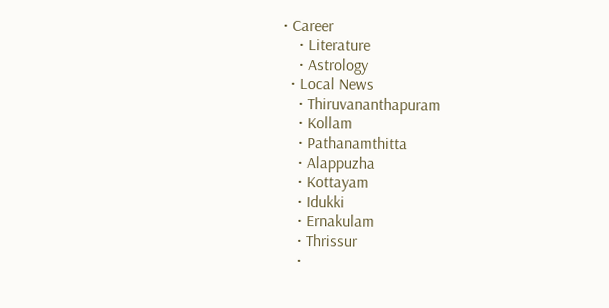• Career
    • Literature
    • Astrology
  • Local News
    • Thiruvananthapuram
    • Kollam
    • Pathanamthitta
    • Alappuzha
    • Kottayam
    • Idukki
    • Ernakulam
    • Thrissur
    •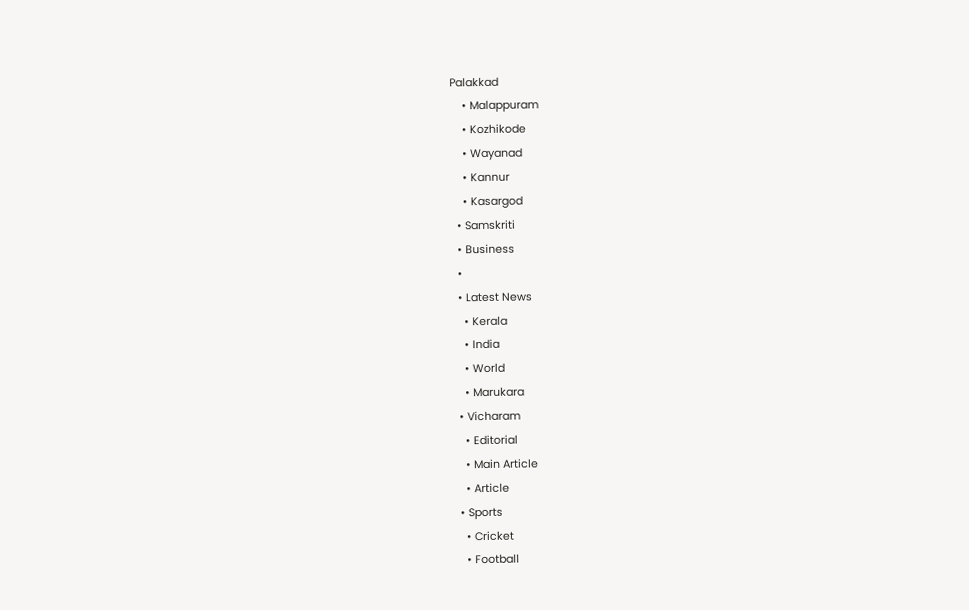Palakkad
    • Malappuram
    • Kozhikode
    • Wayanad
    • Kannur
    • Kasargod
  • Samskriti
  • Business
  •
  • Latest News
    • Kerala
    • India
    • World
    • Marukara
  • Vicharam
    • Editorial
    • Main Article
    • Article
  • Sports
    • Cricket
    • Football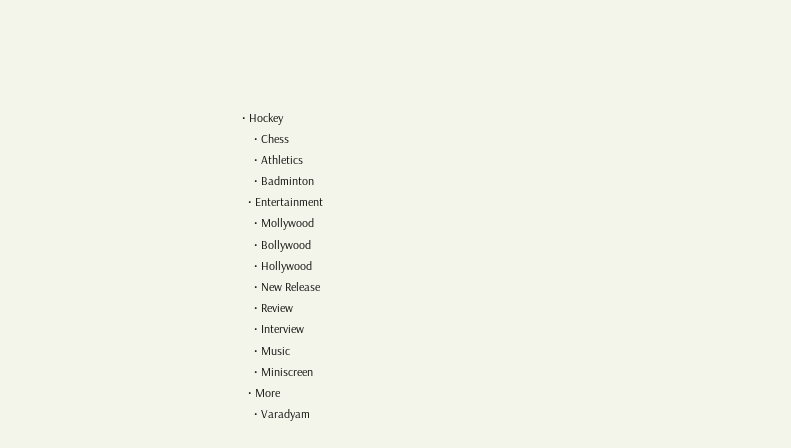• Hockey
    • Chess
    • Athletics
    • Badminton
  • Entertainment
    • Mollywood
    • Bollywood
    • Hollywood
    • New Release
    • Review
    • Interview
    • Music
    • Miniscreen
  • More
    • Varadyam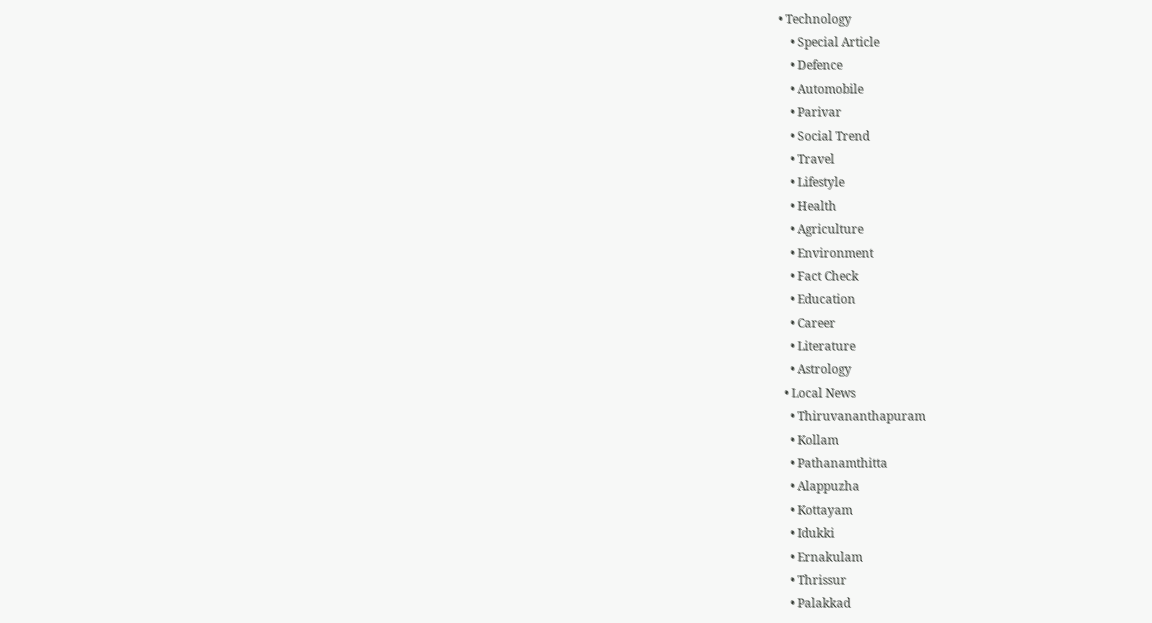• Technology
    • Special Article
    • Defence
    • Automobile
    • Parivar
    • Social Trend
    • Travel
    • Lifestyle
    • Health
    • Agriculture
    • Environment
    • Fact Check
    • Education
    • Career
    • Literature
    • Astrology
  • Local News
    • Thiruvananthapuram
    • Kollam
    • Pathanamthitta
    • Alappuzha
    • Kottayam
    • Idukki
    • Ernakulam
    • Thrissur
    • Palakkad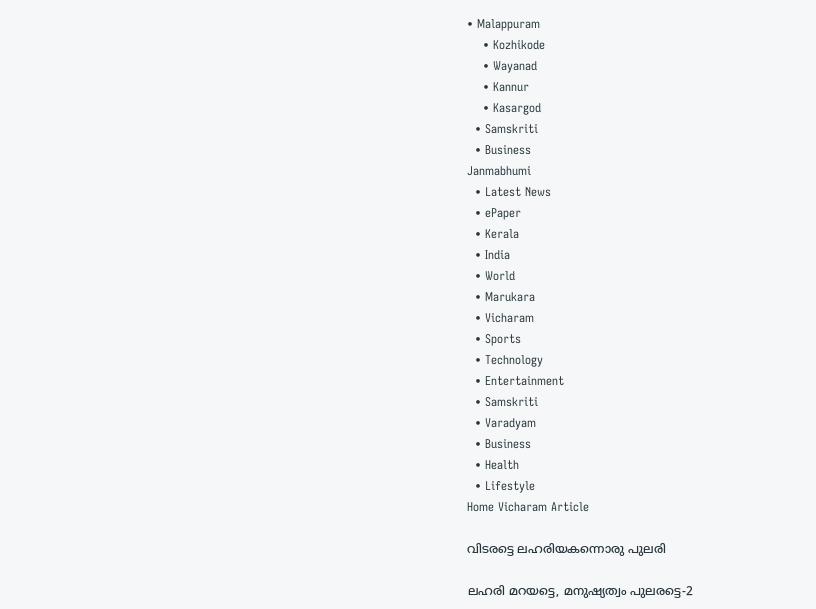• Malappuram
    • Kozhikode
    • Wayanad
    • Kannur
    • Kasargod
  • Samskriti
  • Business
Janmabhumi
  • Latest News
  • ePaper
  • Kerala
  • India
  • World
  • Marukara
  • Vicharam
  • Sports
  • Technology
  • Entertainment
  • Samskriti
  • Varadyam
  • Business
  • Health
  • Lifestyle
Home Vicharam Article

വിടരട്ടെ ലഹരിയകന്നൊരു പുലരി

ലഹരി മറയട്ടെ, മനുഷ്യത്വം പുലരട്ടെ-2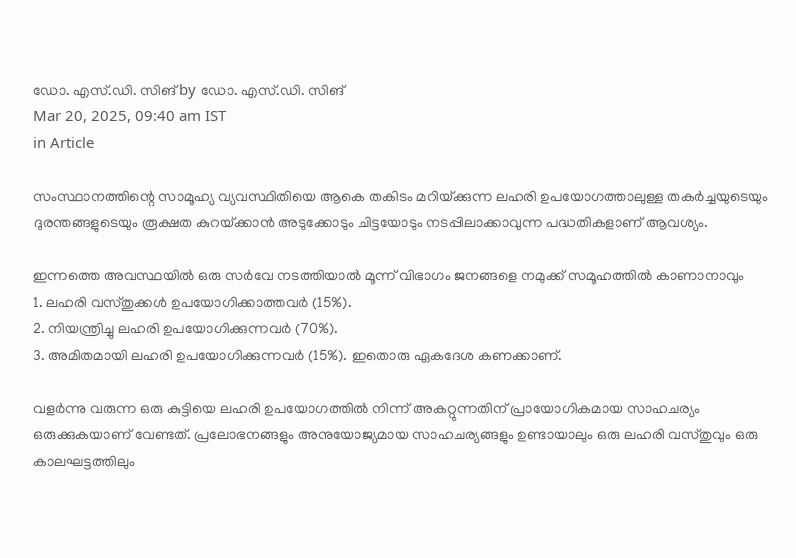ഡോ. എസ്.ഡി. സിങ് by ഡോ. എസ്.ഡി. സിങ്
Mar 20, 2025, 09:40 am IST
in Article

സംസ്ഥാനത്തിന്റെ സാമൂഹ്യ വ്യവസ്ഥിതിയെ ആകെ തകിടം മറിയ്‌ക്കുന്ന ലഹരി ഉപയോഗത്താലുള്ള തകര്‍ച്ചയുടെയും ദുരന്തങ്ങളുടെയും രൂക്ഷത കുറയ്‌ക്കാന്‍ അടുക്കോടും ചിട്ടയോടും നടപ്പിലാക്കാവുന്ന പദ്ധതികളാണ് ആവശ്യം.

ഇന്നത്തെ അവസ്ഥയില്‍ ഒരു സര്‍വേ നടത്തിയാല്‍ മൂന്ന് വിഭാഗം ജനങ്ങളെ നമുക്ക് സമൂഹത്തില്‍ കാണാനാവും
1. ലഹരി വസ്തുക്കള്‍ ഉപയോഗിക്കാത്തവര്‍ (15%).
2. നിയന്ത്രിച്ചു ലഹരി ഉപയോഗിക്കുന്നവര്‍ (70%).
3. അമിതമായി ലഹരി ഉപയോഗിക്കുന്നവര്‍ (15%). ഇതൊരു ഏകദേശ കണക്കാണ്.

വളര്‍ന്നു വരുന്ന ഒരു കുട്ടിയെ ലഹരി ഉപയോഗത്തില്‍ നിന്ന് അകറ്റുന്നതിന് പ്രായോഗികമായ സാഹചര്യം ഒരുക്കുകയാണ് വേണ്ടത്. പ്രലോഭനങ്ങളും അനുയോജ്യമായ സാഹചര്യങ്ങളും ഉണ്ടായാലും ഒരു ലഹരി വസ്തുവും ഒരു കാലഘട്ടത്തിലും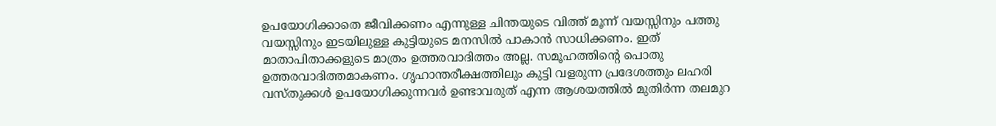ഉപയോഗിക്കാതെ ജീവിക്കണം എന്നുള്ള ചിന്തയുടെ വിത്ത് മൂന്ന് വയസ്സിനും പത്തു വയസ്സിനും ഇടയിലുള്ള കുട്ടിയുടെ മനസില്‍ പാകാന്‍ സാധിക്കണം. ഇത് മാതാപിതാക്കളുടെ മാത്രം ഉത്തരവാദിത്തം അല്ല. സമൂഹത്തിന്റെ പൊതു ഉത്തരവാദിത്തമാകണം. ഗൃഹാന്തരീക്ഷത്തിലും കുട്ടി വളരുന്ന പ്രദേശത്തും ലഹരി വസ്തുക്കള്‍ ഉപയോഗിക്കുന്നവര്‍ ഉണ്ടാവരുത് എന്ന ആശയത്തില്‍ മുതിര്‍ന്ന തലമുറ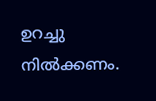ഉറച്ചു നില്‍ക്കണം.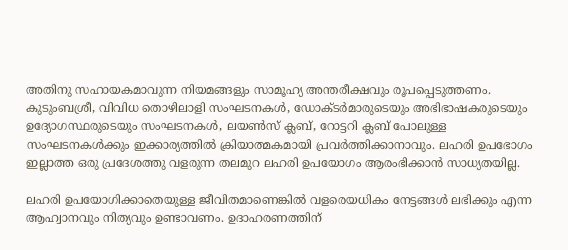അതിനു സഹായകമാവുന്ന നിയമങ്ങളും സാമൂഹ്യ അന്തരീക്ഷവും രൂപപ്പെടുത്തണം. കുടുംബശ്രീ, വിവിധ തൊഴിലാളി സംഘടനകള്‍, ഡോക്ടര്‍മാരുടെയും അഭിഭാഷകരുടെയും ഉദ്യോഗസ്ഥരുടെയും സംഘടനകള്‍, ലയണ്‍സ് ക്ലബ്, റോട്ടറി ക്ലബ് പോലുള്ള സംഘടനകള്‍ക്കും ഇക്കാര്യത്തില്‍ ക്രിയാത്മകമായി പ്രവര്‍ത്തിക്കാനാവും. ലഹരി ഉപഭോഗം ഇല്ലാത്ത ഒരു പ്രദേശത്തു വളരുന്ന തലമുറ ലഹരി ഉപയോഗം ആരംഭിക്കാന്‍ സാധ്യതയില്ല.

ലഹരി ഉപയോഗിക്കാതെയുള്ള ജീവിതമാണെങ്കില്‍ വളരെയധികം നേട്ടങ്ങള്‍ ലഭിക്കും എന്ന ആഹ്വാനവും നിത്യവും ഉണ്ടാവണം. ഉദാഹരണത്തിന്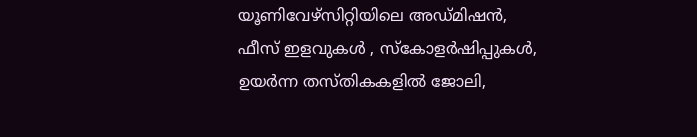യൂണിവേഴ്‌സിറ്റിയിലെ അഡ്മിഷന്‍, ഫീസ് ഇളവുകള്‍ , സ്‌കോളര്‍ഷിപ്പുകള്‍, ഉയര്‍ന്ന തസ്തികകളില്‍ ജോലി,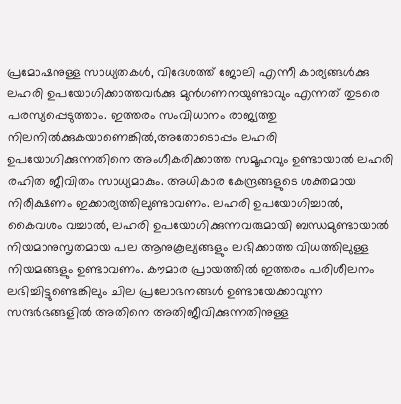പ്രമോഷനുള്ള സാധ്യതകള്‍, വിദേശത്ത് ജോലി എന്നീ കാര്യങ്ങള്‍ക്കു ലഹരി ഉപയോഗിക്കാത്തവര്‍ക്കു മുന്‍ഗണനയുണ്ടാവും എന്നത് തുടരെ പരസ്യപ്പെടുത്താം. ഇത്തരം സംവിധാനം രാജ്യത്തു നിലനില്‍ക്കുകയാണെങ്കില്‍,അതോടൊപ്പം ലഹരി ഉപയോഗിക്കുന്നതിനെ അംഗീകരിക്കാത്ത സമൂഹവും ഉണ്ടായാല്‍ ലഹരി രഹിത ജീവിതം സാധ്യമാകും. അധികാര കേന്ദ്രങ്ങളുടെ ശക്തമായ നിരീക്ഷണം ഇക്കാര്യത്തിലുണ്ടാവണം. ലഹരി ഉപയോഗിച്ചാല്‍, കൈവശം വച്ചാല്‍, ലഹരി ഉപയോഗിക്കുന്നവരുമായി ബന്ധമുണ്ടായാല്‍ നിയമാനുസൃതമായ പല ആനുകൂല്യങ്ങളും ലഭിക്കാത്ത വിധത്തിലുള്ള നിയമങ്ങളും ഉണ്ടാവണം. കൗമാര പ്രായത്തില്‍ ഇത്തരം പരിശീലനം ലഭിച്ചിട്ടുണ്ടെങ്കിലും ചില പ്രലോഭനങ്ങള്‍ ഉണ്ടായേക്കാവുന്ന സന്ദര്‍ഭങ്ങളില്‍ അതിനെ അതിജീവിക്കുന്നതിനുള്ള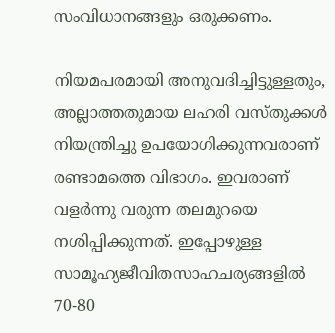സംവിധാനങ്ങളും ഒരുക്കണം.

നിയമപരമായി അനുവദിച്ചിട്ടുള്ളതും, അല്ലാത്തതുമായ ലഹരി വസ്തുക്കള്‍ നിയന്ത്രിച്ചു ഉപയോഗിക്കുന്നവരാണ് രണ്ടാമത്തെ വിഭാഗം. ഇവരാണ് വളര്‍ന്നു വരുന്ന തലമുറയെ നശിപ്പിക്കുന്നത്. ഇപ്പോഴുള്ള സാമൂഹ്യജീവിതസാഹചര്യങ്ങളില്‍ 70-80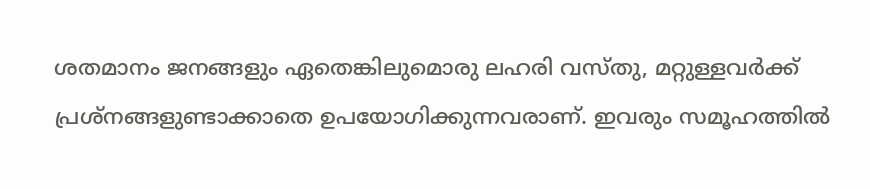ശതമാനം ജനങ്ങളും ഏതെങ്കിലുമൊരു ലഹരി വസ്തു, മറ്റുള്ളവര്‍ക്ക് പ്രശ്‌നങ്ങളുണ്ടാക്കാതെ ഉപയോഗിക്കുന്നവരാണ്. ഇവരും സമൂഹത്തില്‍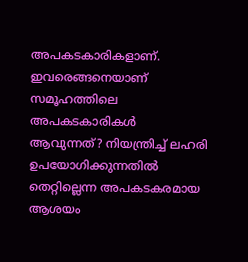അപകടകാരികളാണ്. ഇവരെങ്ങനെയാണ് സമൂഹത്തിലെ അപകടകാരികള്‍ ആവുന്നത്? നിയന്ത്രിച്ച് ലഹരി ഉപയോഗിക്കുന്നതില്‍ തെറ്റില്ലെന്ന അപകടകരമായ ആശയം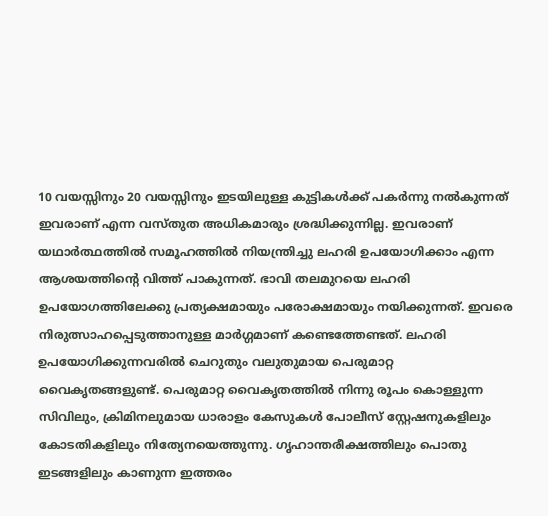10 വയസ്സിനും 20 വയസ്സിനും ഇടയിലുള്ള കുട്ടികള്‍ക്ക് പകര്‍ന്നു നല്‍കുന്നത് ഇവരാണ് എന്ന വസ്തുത അധികമാരും ശ്രദ്ധിക്കുന്നില്ല. ഇവരാണ് യഥാര്‍ത്ഥത്തില്‍ സമൂഹത്തില്‍ നിയന്ത്രിച്ചു ലഹരി ഉപയോഗിക്കാം എന്ന ആശയത്തിന്റെ വിത്ത് പാകുന്നത്. ഭാവി തലമുറയെ ലഹരി ഉപയോഗത്തിലേക്കു പ്രത്യക്ഷമായും പരോക്ഷമായും നയിക്കുന്നത്. ഇവരെ നിരുത്സാഹപ്പെടുത്താനുള്ള മാര്‍ഗ്ഗമാണ് കണ്ടെത്തേണ്ടത്. ലഹരി ഉപയോഗിക്കുന്നവരില്‍ ചെറുതും വലുതുമായ പെരുമാറ്റ വൈകൃതങ്ങളുണ്ട്. പെരുമാറ്റ വൈകൃതത്തില്‍ നിന്നു രൂപം കൊള്ളുന്ന സിവിലും, ക്രിമിനലുമായ ധാരാളം കേസുകള്‍ പോലീസ് സ്റ്റേഷനുകളിലും കോടതികളിലും നിത്യേനയെത്തുന്നു. ഗൃഹാന്തരീക്ഷത്തിലും പൊതു ഇടങ്ങളിലും കാണുന്ന ഇത്തരം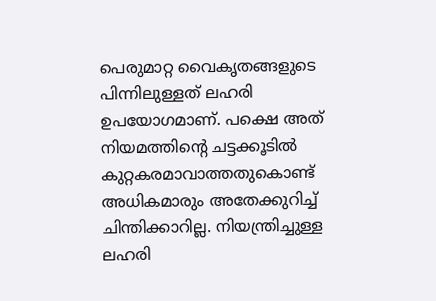പെരുമാറ്റ വൈകൃതങ്ങളുടെ പിന്നിലുള്ളത് ലഹരി ഉപയോഗമാണ്. പക്ഷെ അത് നിയമത്തിന്റെ ചട്ടക്കൂടില്‍ കുറ്റകരമാവാത്തതുകൊണ്ട് അധികമാരും അതേക്കുറിച്ച് ചിന്തിക്കാറില്ല. നിയന്ത്രിച്ചുള്ള ലഹരി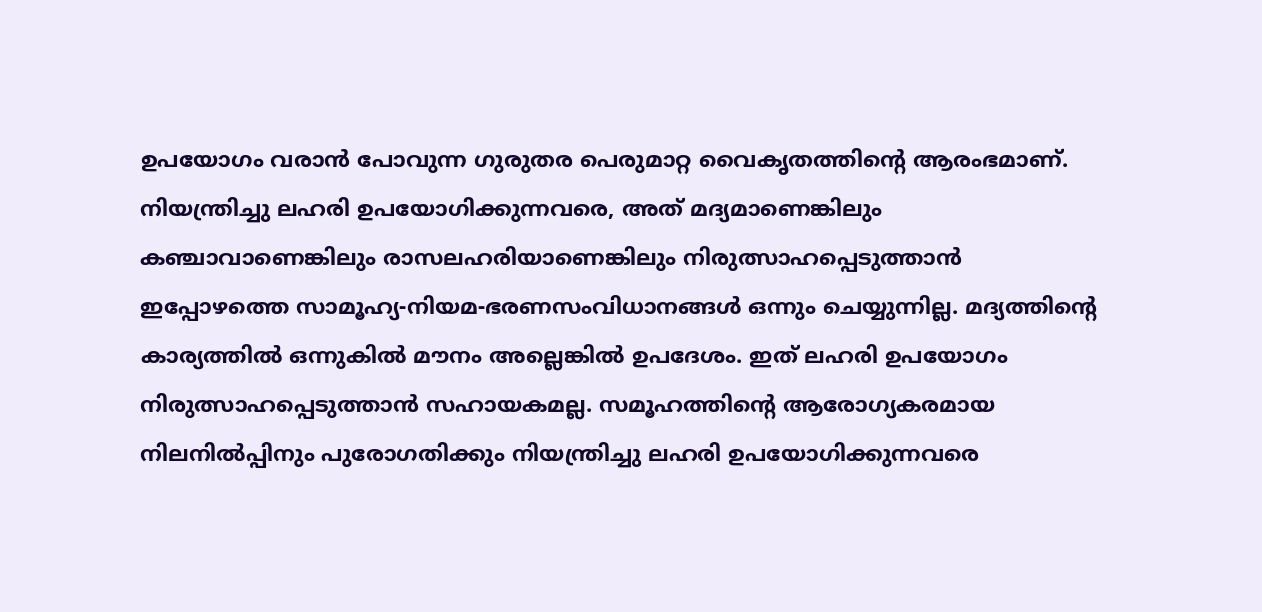ഉപയോഗം വരാന്‍ പോവുന്ന ഗുരുതര പെരുമാറ്റ വൈകൃതത്തിന്റെ ആരംഭമാണ്. നിയന്ത്രിച്ചു ലഹരി ഉപയോഗിക്കുന്നവരെ, അത് മദ്യമാണെങ്കിലും കഞ്ചാവാണെങ്കിലും രാസലഹരിയാണെങ്കിലും നിരുത്സാഹപ്പെടുത്താന്‍ ഇപ്പോഴത്തെ സാമൂഹ്യ-നിയമ-ഭരണസംവിധാനങ്ങള്‍ ഒന്നും ചെയ്യുന്നില്ല. മദ്യത്തിന്റെ കാര്യത്തില്‍ ഒന്നുകില്‍ മൗനം അല്ലെങ്കില്‍ ഉപദേശം. ഇത് ലഹരി ഉപയോഗം നിരുത്സാഹപ്പെടുത്താന്‍ സഹായകമല്ല. സമൂഹത്തിന്റെ ആരോഗ്യകരമായ നിലനില്‍പ്പിനും പുരോഗതിക്കും നിയന്ത്രിച്ചു ലഹരി ഉപയോഗിക്കുന്നവരെ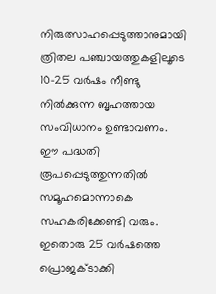നിരുത്സാഹപ്പെടുത്താനുമായി ത്രിതല പഞ്ചായത്തുകളിലൂടെ 10-25 വര്‍ഷം നീണ്ടു നില്‍ക്കുന്ന ബൃഹത്തായ സംവിധാനം ഉണ്ടാവണം. ഈ പദ്ധതി രൂപപ്പെടുത്തുന്നതില്‍ സമൂഹമൊന്നാകെ സഹകരിക്കേണ്ടി വരും. ഇതൊരു 25 വര്‍ഷത്തെ പ്രൊജക്ടാക്കി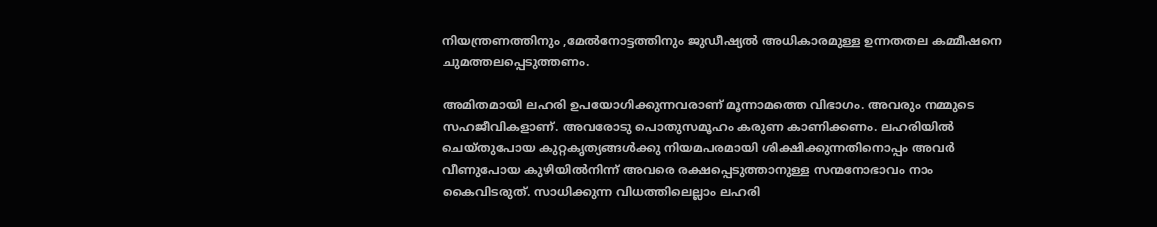നിയന്ത്രണത്തിനും ,മേല്‍നോട്ടത്തിനും ജുഡീഷ്യല്‍ അധികാരമുള്ള ഉന്നതതല കമ്മീഷനെ ചുമത്തലപ്പെടുത്തണം.

അമിതമായി ലഹരി ഉപയോഗിക്കുന്നവരാണ് മൂന്നാമത്തെ വിഭാഗം. അവരും നമ്മുടെ സഹജീവികളാണ്. അവരോടു പൊതുസമൂഹം കരുണ കാണിക്കണം. ലഹരിയില്‍ ചെയ്തുപോയ കുറ്റകൃത്യങ്ങള്‍ക്കു നിയമപരമായി ശിക്ഷിക്കുന്നതിനൊപ്പം അവര്‍ വീണുപോയ കുഴിയില്‍നിന്ന് അവരെ രക്ഷപ്പെടുത്താനുള്ള സന്മനോഭാവം നാം കൈവിടരുത്. സാധിക്കുന്ന വിധത്തിലെല്ലാം ലഹരി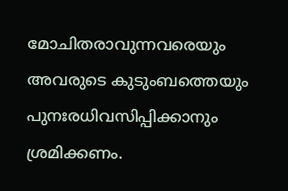മോചിതരാവുന്നവരെയും അവരുടെ കുടുംബത്തെയും പുനഃരധിവസിപ്പിക്കാനും ശ്രമിക്കണം.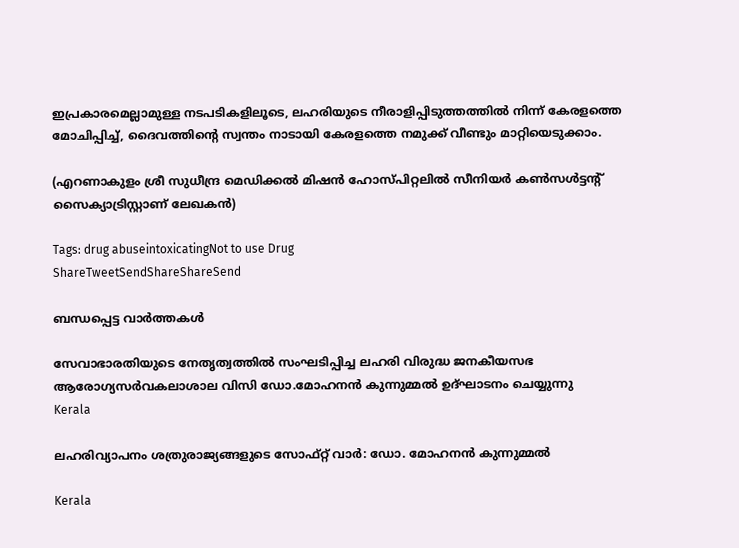ഇപ്രകാരമെല്ലാമുള്ള നടപടികളിലൂടെ, ലഹരിയുടെ നീരാളിപ്പിടുത്തത്തില്‍ നിന്ന് കേരളത്തെ മോചിപ്പിച്ച്, ദൈവത്തിന്റെ സ്വന്തം നാടായി കേരളത്തെ നമുക്ക് വീണ്ടും മാറ്റിയെടുക്കാം.

(എറണാകുളം ശ്രീ സുധീന്ദ്ര മെഡിക്കല്‍ മിഷന്‍ ഹോസ്പിറ്റലില്‍ സീനിയര്‍ കണ്‍സള്‍ട്ടന്റ് സൈക്യാട്രിസ്റ്റാണ് ലേഖകന്‍)

Tags: drug abuseintoxicatingNot to use Drug
ShareTweetSendShareShareSend

ബന്ധപ്പെട്ട വാര്‍ത്തകള്‍

സേവാഭാരതിയുടെ നേതൃത്വത്തില്‍ സംഘടിപ്പിച്ച ലഹരി വിരുദ്ധ ജനകീയസഭ ആരോഗ്യസര്‍വകലാശാല വിസി ഡോ.മോഹനന്‍ കുന്നുമ്മല്‍ ഉദ്ഘാടനം ചെയ്യുന്നു
Kerala

ലഹരിവ്യാപനം ശത്രുരാജ്യങ്ങളുടെ സോഫ്റ്റ് വാര്‍: ഡോ. മോഹനന്‍ കുന്നുമ്മല്‍

Kerala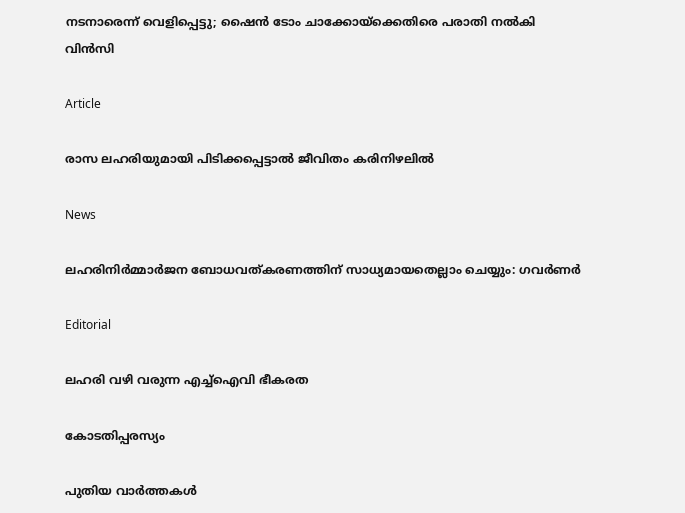നടനാരെന്ന് വെളിപ്പെട്ടു; ഷൈന്‍ ടോം ചാക്കോയ്‌ക്കെതിരെ പരാതി നല്‍കി വിന്‍സി

Article

രാസ ലഹരിയുമായി പിടിക്കപ്പെട്ടാല്‍ ജീവിതം കരിനിഴലില്‍

News

ലഹരിനിര്‍മ്മാര്‍ജന ബോധവത്കരണത്തിന് സാധ്യമായതെല്ലാം ചെയ്യും: ഗവര്‍ണര്‍

Editorial

ലഹരി വഴി വരുന്ന എച്ച്ഐവി ഭീകരത

കോടതിപ്പരസ്യം

പുതിയ വാര്‍ത്തകള്‍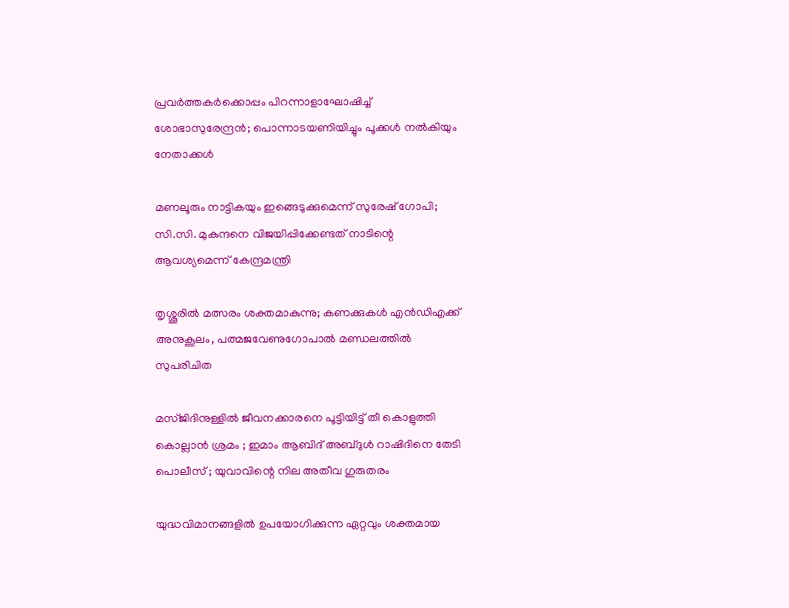പ്രവര്‍ത്തകര്‍ക്കൊപ്പം പിറന്നാളാഘോഷിച്ച് ശോഭാസുരേന്ദ്രന്‍; പൊന്നാടയണിയിച്ചും പൂക്കള്‍ നല്‍കിയും നേതാക്കൾ

മണലൂരും നാട്ടികയും ഇങ്ങെടുക്കുമെന്ന് സുരേഷ് ഗോപി; സി.സി. മുകുന്ദനെ വിജയിപ്പിക്കേണ്ടത് നാടിന്റെ ആവശ്യമെന്ന് കേന്ദ്രമന്ത്രി

തൃശ്ശൂരില്‍ മത്സരം ശക്തമാകുന്നു; കണക്കുകള്‍ എന്‍ഡിഎക്ക് അനുകൂലം, പത്മജവേണുഗോപാൽ മണ്ഡലത്തിൽ സുപരിചിത

മസ്ജിദിനുള്ളിൽ ജീവനക്കാരനെ പൂട്ടിയിട്ട് തീ കൊളുത്തി കൊല്ലാൻ ശ്രമം ; ഇമാം ആബിദ് അബ്ദുൾ റാഷിദിനെ തേടി പൊലീസ് ; യുവാവിന്റെ നില അതീവ ഗുരുതരം

യുദ്ധവിമാനങ്ങളിൽ ഉപയോഗിക്കുന്ന ഏറ്റവും ശക്തമായ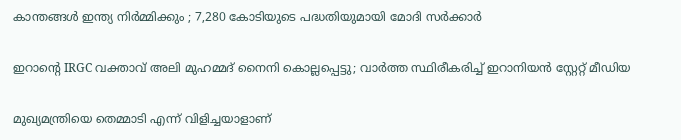കാന്തങ്ങൾ ഇന്ത്യ നിർമ്മിക്കും ; 7,280 കോടിയുടെ പദ്ധതിയുമായി മോദി സർക്കാർ

ഇറാന്റെ IRGC വക്താവ് അലി മുഹമ്മദ് നൈനി കൊല്ലപ്പെട്ടു; വാർത്ത സ്ഥിരീകരിച്ച് ഇറാനിയൻ സ്റ്റേറ്റ് മീഡിയ

മുഖ്യമന്ത്രിയെ തെമ്മാടി എന്ന് വിളിച്ചയാളാണ്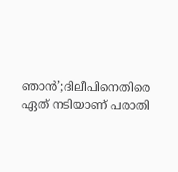ഞാൻ’;ദിലീപിനെതിരെ ഏത് നടിയാണ് പരാതി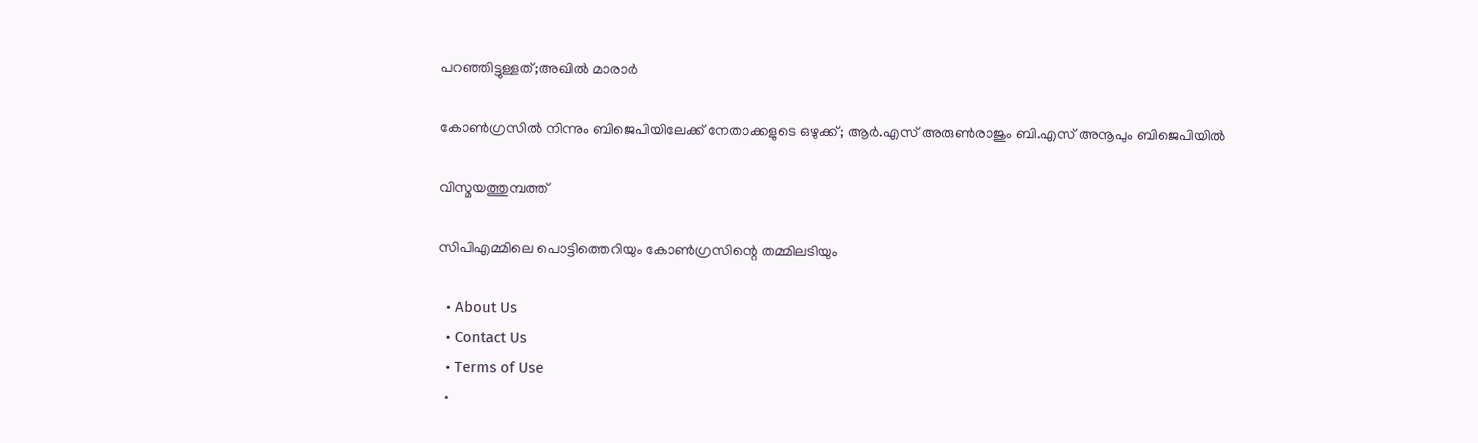പറഞ്ഞിട്ടുള്ളത്;അഖിൽ മാരാർ

കോൺഗ്രസിൽ നിന്നും ബിജെപിയിലേക്ക് നേതാക്കളുടെ ഒഴുക്ക്; ആർ.എസ് അരുൺരാജും ബി.എസ് അനൂപും ബിജെപിയിൽ

വിസ്മയത്തുമ്പത്ത്

സിപിഎമ്മിലെ പൊട്ടിത്തെറിയും കോണ്‍ഗ്രസിന്റെ തമ്മിലടിയും

  • About Us
  • Contact Us
  • Terms of Use
  •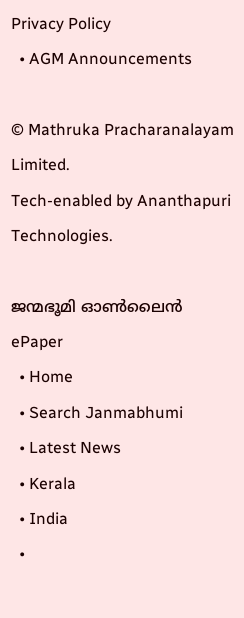Privacy Policy
  • AGM Announcements

© Mathruka Pracharanalayam Limited.
Tech-enabled by Ananthapuri Technologies.

ജന്മഭൂമി ഓണ്‍ലൈന്‍
ePaper
  • Home
  • Search Janmabhumi
  • Latest News
  • Kerala
  • India
  •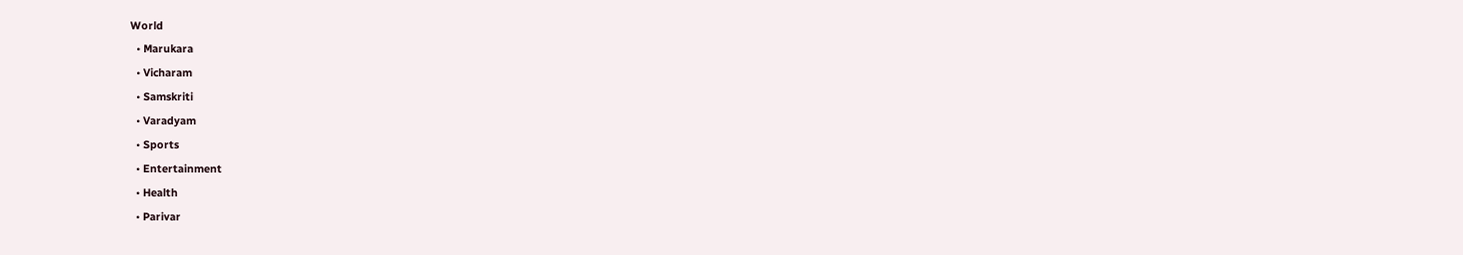World
  • Marukara
  • Vicharam
  • Samskriti
  • Varadyam
  • Sports
  • Entertainment
  • Health
  • Parivar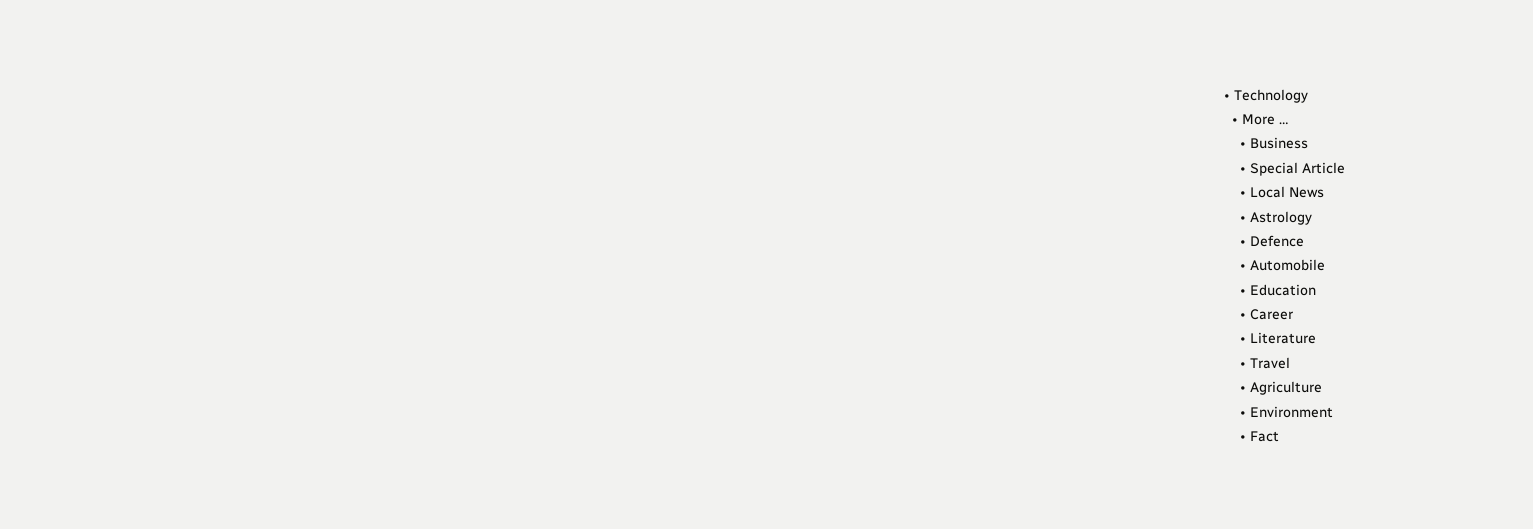• Technology
  • More …
    • Business
    • Special Article
    • Local News
    • Astrology
    • Defence
    • Automobile
    • Education
    • Career
    • Literature
    • Travel
    • Agriculture
    • Environment
    • Fact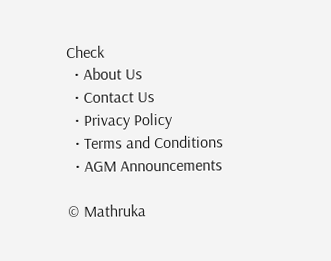Check
  • About Us
  • Contact Us
  • Privacy Policy
  • Terms and Conditions
  • AGM Announcements

© Mathruka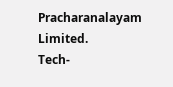Pracharanalayam Limited.
Tech-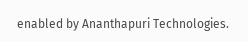enabled by Ananthapuri Technologies.